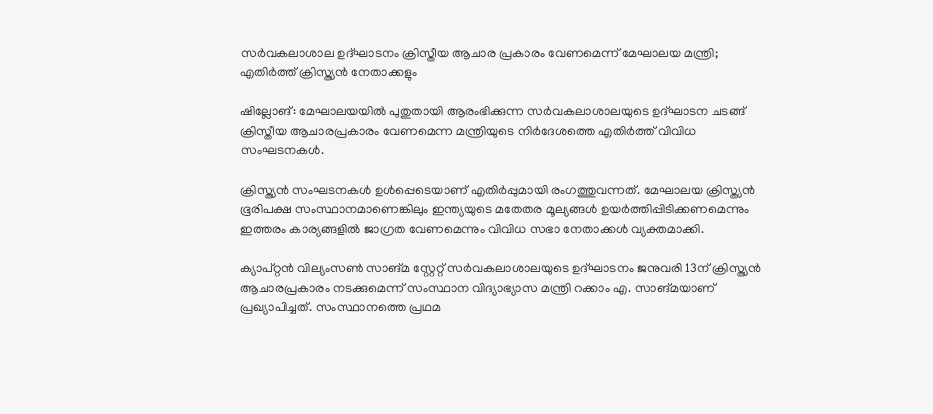സർവകലാശാല ഉദ്ഘാടനം ക്രിസ്തീയ ആചാര പ്രകാരം വേണമെന്ന് മേഘാലയ മന്ത്രി; എതിർത്ത് ക്രിസ്ത്യൻ നേതാക്കളും

ഷില്ലോങ്: മേഘാലയയിൽ പുതുതായി ആരംഭിക്കുന്ന സർവകലാശാലയുടെ ഉദ്ഘാടന ചടങ്ങ് ക്രിസ്തീയ ആചാരപ്രകാരം വേണമെന്ന മന്ത്രിയുടെ നിർദേശത്തെ എതിർത്ത് വിവിധ സംഘടനകൾ.

ക്രിസ്ത്യൻ സംഘടനകൾ ഉൾപ്പെടെയാണ് എതിർപ്പുമായി രംഗത്തുവന്നത്. മേഘാലയ ക്രിസ്ത്യൻ ഭൂരിപക്ഷ സംസ്ഥാനമാണെങ്കിലും ഇന്ത്യയുടെ മതേതര മൂല്യങ്ങൾ ഉയർത്തിപ്പിടിക്കണമെന്നും ഇത്തരം കാര്യങ്ങളിൽ ജാഗ്രത വേണമെന്നും വിവിധ സഭാ നേതാക്കൾ വ്യക്തമാക്കി.

ക്യാപ്റ്റൻ വില്യംസൺ സാങ്മ സ്റ്റേറ്റ് സർവകലാശാലയുടെ ഉദ്ഘാടനം ജനുവരി 13ന് ക്രിസ്ത്യൻ ആചാരപ്രകാരം നടക്കുമെന്ന് സംസ്ഥാന വിദ്യാഭ്യാസ മന്ത്രി റക്കാം എ. സാങ്മയാണ് പ്രഖ്യാപിച്ചത്. സംസ്ഥാനത്തെ പ്രഥമ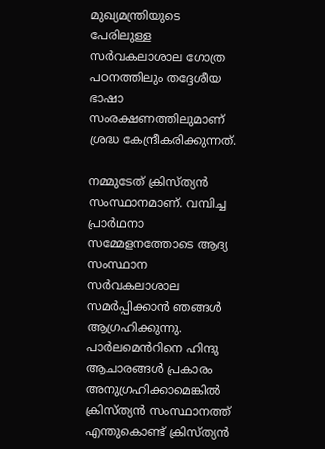മുഖ്യമന്ത്രിയുടെ പേരിലുള്ള സർവകലാശാല ഗോത്ര പഠനത്തിലും തദ്ദേശീയ ഭാഷാ സംരക്ഷണത്തിലുമാണ് ശ്രദ്ധ കേന്ദ്രീകരിക്കുന്നത്.

നമ്മുടേത് ക്രിസ്ത്യൻ സംസ്ഥാനമാണ്. വമ്പിച്ച പ്രാർഥനാ സമ്മേളനത്തോടെ ആദ്യ സംസ്ഥാന സർവകലാശാല സമർപ്പിക്കാൻ ഞങ്ങൾ ആഗ്രഹിക്കുന്നു. പാർലമെൻറിനെ ഹിന്ദു ആചാരങ്ങൾ പ്രകാരം അനുഗ്രഹിക്കാമെങ്കിൽ ക്രിസ്ത്യൻ സംസ്ഥാനത്ത് എന്തുകൊണ്ട് ക്രിസ്ത്യൻ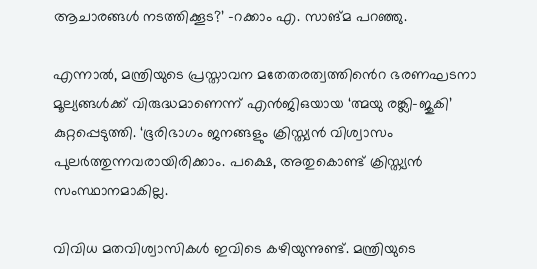ആചാരങ്ങൾ നടത്തിക്കൂട?’ -റക്കാം എ. സാങ്മ പറഞ്ഞു.

എന്നാൽ, മന്ത്രിയുടെ പ്രസ്താവന മതേതരത്വത്തിൻെറ ഭരണഘടനാ മൂല്യങ്ങൾക്ക് വിരുദ്ധമാണെന്ന് എൻജിഒയായ ‘ത്മയു രങ്ക്ലി-ജുകി’ കുറ്റപ്പെടുത്തി. ‘ഭൂരിഭാഗം ജനങ്ങളും ക്രിസ്ത്യൻ വിശ്വാസം പുലർത്തുന്നവരായിരിക്കാം. പക്ഷെ, അതുകൊണ്ട് ക്രിസ്ത്യൻ സംസ്ഥാനമാകില്ല.

വിവിധ മതവിശ്വാസികൾ ഇവിടെ കഴിയുന്നുണ്ട്. മന്ത്രിയുടെ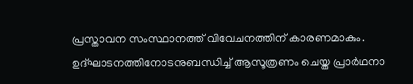പ്രസ്താവന സംസ്ഥാനത്ത് വിവേചനത്തിന് കാരണമാകും. ഉദ്ഘാടനത്തിനോടനുബന്ധിച്ച് ആസൂത്രണം ചെയ്ത പ്രാർഥനാ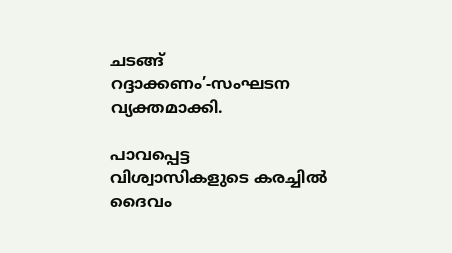ചടങ്ങ് റദ്ദാക്കണം’-സംഘടന വ്യക്തമാക്കി.

പാവപ്പെട്ട വിശ്വാസികളുടെ കരച്ചിൽ ദൈവം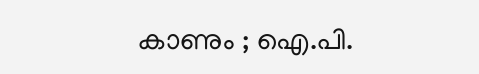കാണും ; ഐ.പി.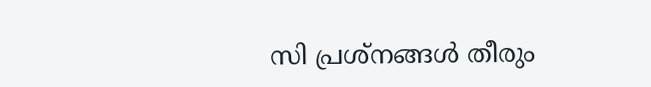സി പ്രശ്‌നങ്ങൾ തീരും